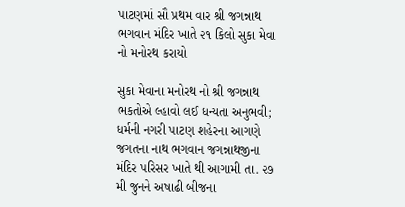પાટણમાં સૌ પ્રથમ વાર શ્રી જગન્નાથ ભગવાન મંદિર ખાતે ૨૧ કિલો સુકા મેવા નો મનોરથ કરાયો

સુકા મેવાના મનોરથ નો શ્રી જગન્નાથ ભકતોએ લ્હાવો લઈ ધન્યતા અનુભવી; ધર્મની નગરી પાટણ શહેરના આગણે જગતના નાથ ભગવાન જગન્નાથજીના મંદિર પરિસર ખાતે થી આગામી તા. ૨૭ મી જુનને અષાઢી બીજના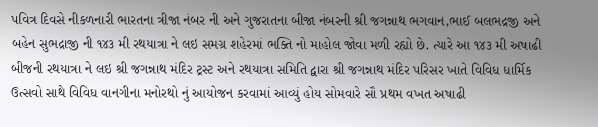પવિત્ર દિવસે નીકળનારી ભારતના ત્રીજા નંબર ની અને ગુજરાતના બીજા નંબરની શ્રી જગન્નાથ ભગવાન,ભાઈ બલભદ્રજી અને બહેન સુભદ્રાજી ની ૧૪૩ મી રથયાત્રા ને લઇ સમગ્ર શહેરમાં ભક્તિ નો માહોલ જોવા મળી રહ્યો છે. ત્યારે આ ૧૪૩ મી અષાઢી બીજની રથયાત્રા ને લઇ શ્રી જગન્નાથ મંદિર ટ્રસ્ટ અને રથયાત્રા સમિતિ દ્વારા શ્રી જગન્નાથ મંદિર પરિસર ખાતે વિવિધ ધાર્મિક ઉત્સવો સાથે વિવિધ વાનગીના મનોરથો નું આયોજન કરવામાં આવ્યું હોય સોમવારે સૌ પ્રથમ વખત અષાઢી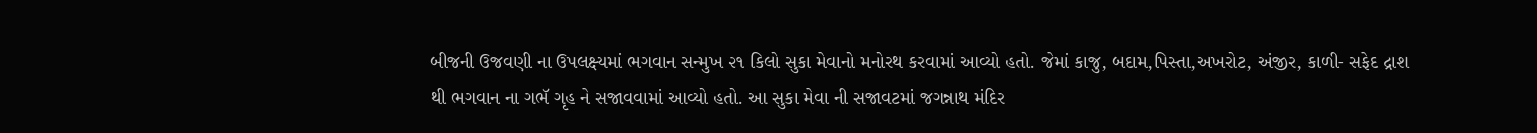બીજની ઉજવણી ના ઉપલક્ષ્યમાં ભગવાન સન્મુખ ૨૧ કિલો સુકા મેવાનો મનોરથ કરવામાં આવ્યો હતો. જેમાં કાજુ, બદામ,પિસ્તા,અખરોટ, અંજીર, કાળી- સફેદ દ્રાશ થી ભગવાન ના ગભૅ ગૃહ ને સજાવવામાં આવ્યો હતો. આ સુકા મેવા ની સજાવટમાં જગન્નાથ મંદિર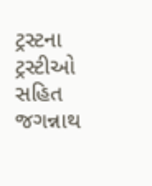ટ્રસ્ટના ટ્રસ્ટીઓ સહિત જગન્નાથ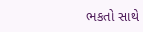ભકતો સાથે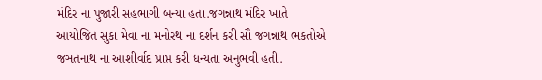મંદિર ના પુજારી સહભાગી બન્યા હતા.જગન્નાથ મંદિર ખાતે આયોજિત સુકા મેવા ના મનોરથ ના દર્શન કરી સૌ જગન્નાથ ભકતોએ જઞતનાથ ના આશીર્વાદ પ્રાપ્ત કરી ધન્યતા અનુભવી હતી.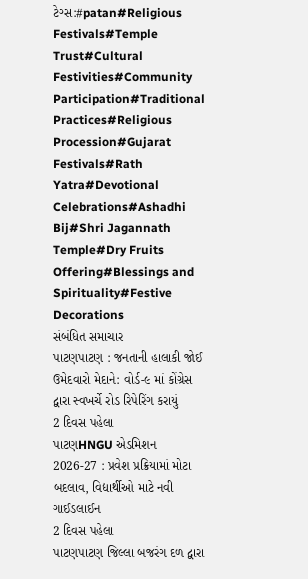ટેગ્સ:#patan#Religious Festivals#Temple Trust#Cultural Festivities#Community Participation#Traditional Practices#Religious Procession#Gujarat Festivals#Rath Yatra#Devotional Celebrations#Ashadhi Bij#Shri Jagannath Temple#Dry Fruits Offering#Blessings and Spirituality#Festive Decorations
સંબંધિત સમાચાર
પાટણપાટણ : જનતાની હાલાકી જોઈ ઉમેદવારો મેદાને: વોર્ડ-૯ માં કોંગ્રેસ દ્વારા સ્વખર્ચે રોડ રિપેરિંગ કરાયું
2 દિવસ પહેલા
પાટણHNGU એડમિશન 2026-27 : પ્રવેશ પ્રક્રિયામાં મોટા બદલાવ, વિદ્યાર્થીઓ માટે નવી ગાઈડલાઈન
2 દિવસ પહેલા
પાટણપાટણ જિલ્લા બજરંગ દળ દ્વારા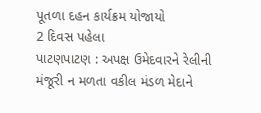પૂતળા દહન કાર્યક્રમ યોજાયો
2 દિવસ પહેલા
પાટણપાટણ : અપક્ષ ઉમેદવારને રેલીની મંજૂરી ન મળતા વકીલ મંડળ મેદાને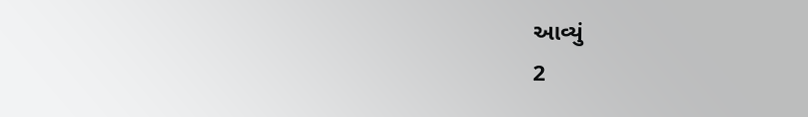આવ્યું
2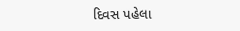દિવસ પહેલા